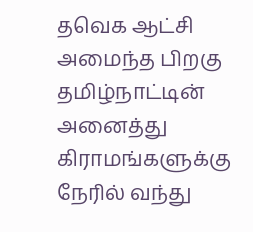தவெக ஆட்சி அமைந்த பிறகு தமிழ்நாட்டின் அனைத்து கிராமங்களுக்கு நேரில் வந்து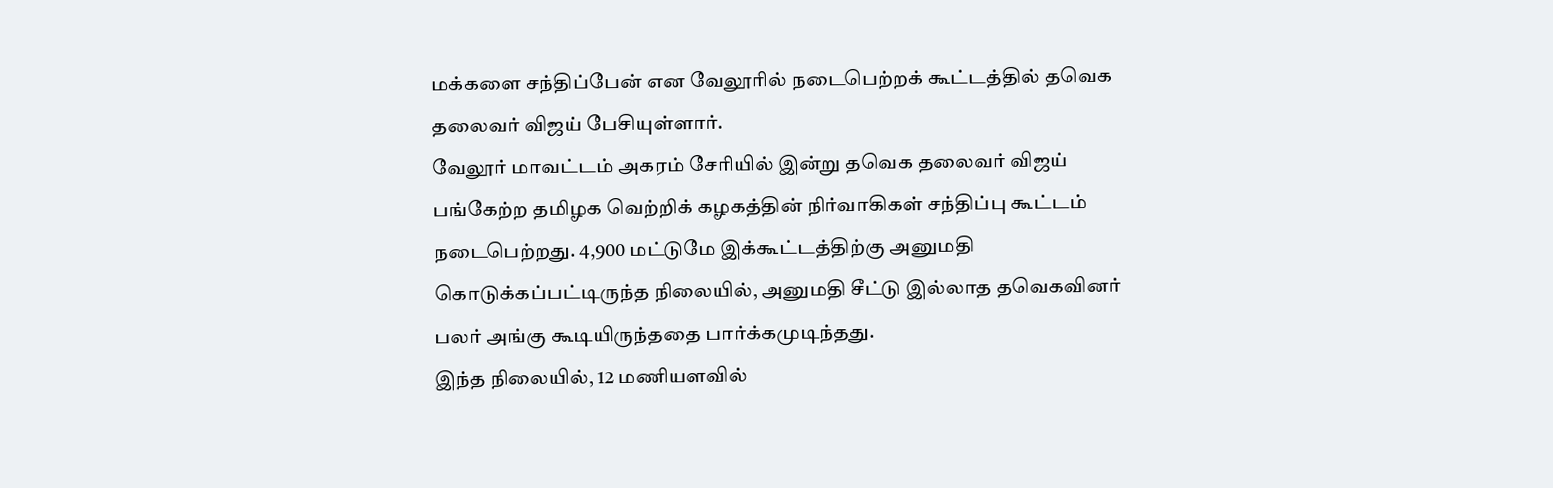மக்களை சந்திப்பேன் என வேலூரில் நடைபெற்றக் கூட்டத்தில் தவெக தலைவர் விஜய் பேசியுள்ளார்.
வேலூர் மாவட்டம் அகரம் சேரியில் இன்று தவெக தலைவர் விஜய் பங்கேற்ற தமிழக வெற்றிக் கழகத்தின் நிர்வாகிகள் சந்திப்பு கூட்டம் நடைபெற்றது. 4,900 மட்டுமே இக்கூட்டத்திற்கு அனுமதி கொடுக்கப்பட்டிருந்த நிலையில், அனுமதி சீட்டு இல்லாத தவெகவினர் பலர் அங்கு கூடியிருந்ததை பார்க்கமுடிந்தது.
இந்த நிலையில், 12 மணியளவில்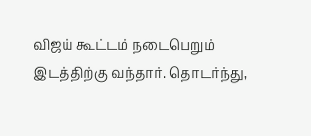விஜய் கூட்டம் நடைபெறும் இடத்திற்கு வந்தார். தொடர்ந்து,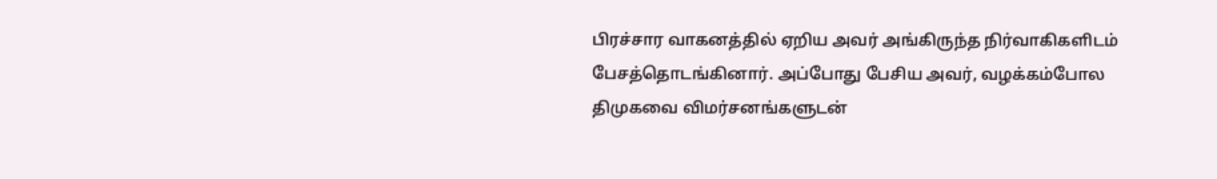பிரச்சார வாகனத்தில் ஏறிய அவர் அங்கிருந்த நிர்வாகிகளிடம் பேசத்தொடங்கினார். அப்போது பேசிய அவர், வழக்கம்போல திமுகவை விமர்சனங்களுடன்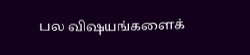பல விஷயங்களைக்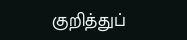குறித்துப்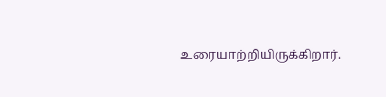உரையாற்றியிருக்கிறார்.